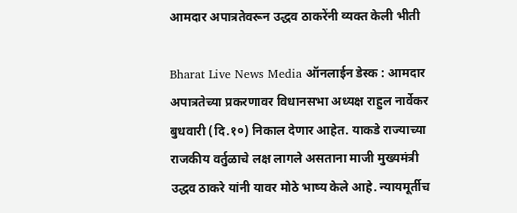आमदार अपात्रतेवरून उद्धव ठाकरेंनी व्यक्त केली भीती

Bharat Live News Media ऑनलाईन डेस्क : आमदार अपात्रतेच्या प्रकरणावर विधानसभा अध्यक्ष राहुल नार्वेकर बुधवारी (दि.१०) निकाल देणार आहेत. याकडे राज्याच्या राजकीय वर्तुळाचे लक्ष लागले असताना माजी मुख्यमंत्री उद्धव ठाकरे यांनी यावर मोठे भाष्य केले आहे. न्यायमूर्तीच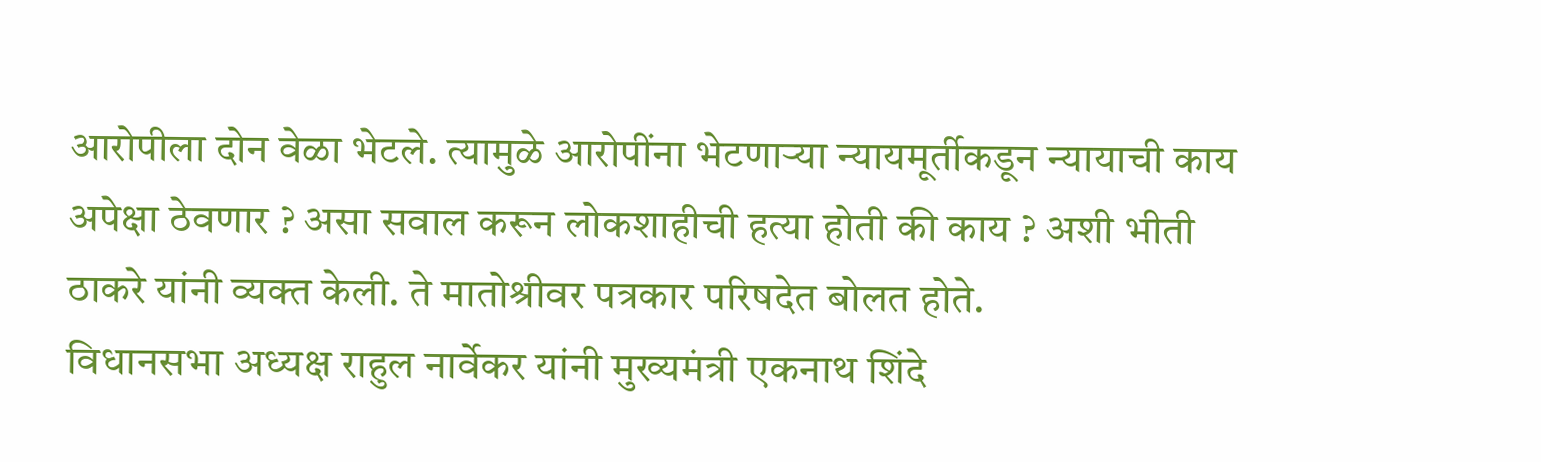आरोपीला दोन वेळा भेटले. त्यामुळे आरोपींना भेटणाऱ्या न्यायमूर्तीकडून न्यायाची काय अपेक्षा ठेवणार ? असा सवाल करून लोकशाहीची हत्या होती की काय ? अशी भीती ठाकरे यांनी व्यक्त केली. ते मातोश्रीवर पत्रकार परिषदेत बोलत होते.
विधानसभा अध्यक्ष राहुल नार्वेकर यांनी मुख्यमंत्री एकनाथ शिंदे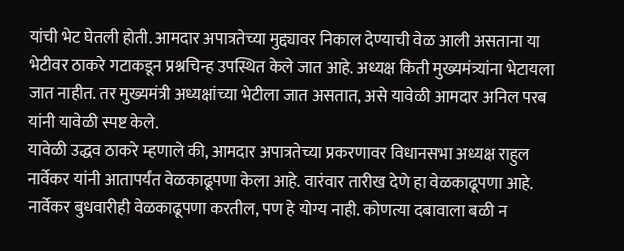यांची भेट घेतली होती. आमदार अपात्रतेच्या मुद्द्यावर निकाल देण्याची वेळ आली असताना या भेटीवर ठाकरे गटाकडून प्रश्नचिन्ह उपस्थित केले जात आहे. अध्यक्ष किती मुख्यमंत्र्यांना भेटायला जात नाहीत. तर मुख्यमंत्री अध्यक्षांच्या भेटीला जात असतात, असे यावेळी आमदार अनिल परब यांनी यावेळी स्पष्ट केले.
यावेळी उद्धव ठाकरे म्हणाले की, आमदार अपात्रतेच्या प्रकरणावर विधानसभा अध्यक्ष राहुल नार्वेकर यांनी आतापर्यंत वेळकाढूपणा केला आहे. वारंवार तारीख देणे हा वेळकाढूपणा आहे. नार्वेकर बुधवारीही वेळकाढूपणा करतील, पण हे योग्य नाही. कोणत्या दबावाला बळी न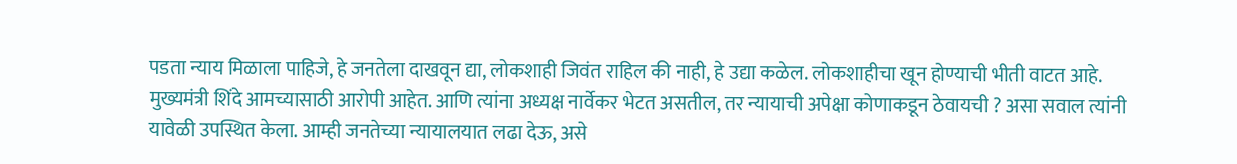पडता न्याय मिळाला पाहिजे, हे जनतेला दाखवून द्या, लोकशाही जिवंत राहिल की नाही, हे उद्या कळेल. लोकशाहीचा खून होण्याची भीती वाटत आहे. मुख्यमंत्री शिंदे आमच्यासाठी आरोपी आहेत. आणि त्यांना अध्यक्ष नार्वेकर भेटत असतील, तर न्यायाची अपेक्षा कोणाकडून ठेवायची ? असा सवाल त्यांनी यावेळी उपस्थित केला. आम्ही जनतेच्या न्यायालयात लढा देऊ, असे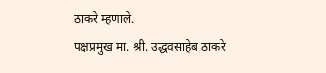ठाकरे म्हणाले.
पक्षप्रमुख मा. श्री. उद्धवसाहेब ठाकरे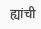ह्यांची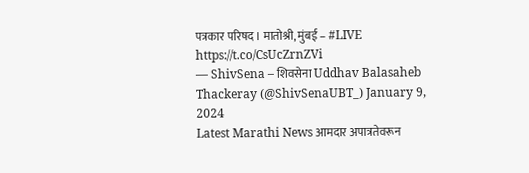पत्रकार परिषद । मातोश्री, मुंबई – #LIVE https://t.co/CsUcZrnZVi
— ShivSena – शिवसेना Uddhav Balasaheb Thackeray (@ShivSenaUBT_) January 9, 2024
Latest Marathi News आमदार अपात्रतेवरून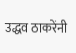उद्धव ठाकरेंनी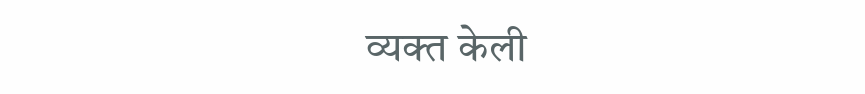व्यक्त केली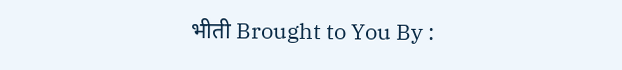भीती Brought to You By :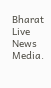Bharat Live News Media.